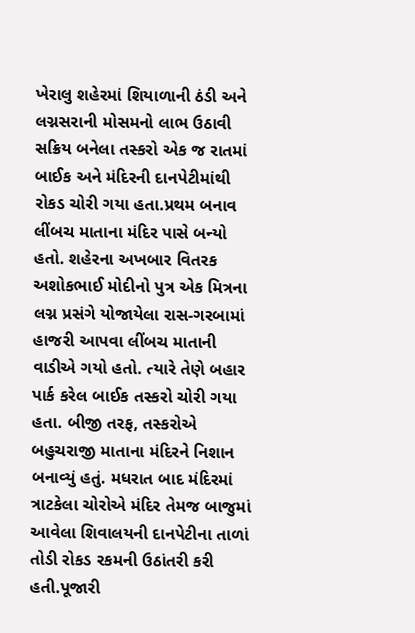ખેરાલુ શહેરમાં શિયાળાની ઠંડી અને લગ્નસરાની મોસમનો લાભ ઉઠાવી સક્રિય બનેલા તસ્કરો એક જ રાતમાં બાઈક અને મંદિરની દાનપેટીમાંથી રોકડ ચોરી ગયા હતા.પ્રથમ બનાવ લીંબચ માતાના મંદિર પાસે બન્યો હતો. શહેરના અખબાર વિતરક અશોકભાઈ મોદીનો પુત્ર એક મિત્રના લગ્ન પ્રસંગે યોજાયેલા રાસ-ગરબામાં હાજરી આપવા લીંબચ માતાની વાડીએ ગયો હતો. ત્યારે તેણે બહાર પાર્ક કરેલ બાઈક તસ્કરો ચોરી ગયા હતા. બીજી તરફ, તસ્કરોએ બહુચરાજી માતાના મંદિરને નિશાન બનાવ્યું હતું. મધરાત બાદ મંદિરમાં ત્રાટકેલા ચોરોએ મંદિર તેમજ બાજુમાં આવેલા શિવાલયની દાનપેટીના તાળાં તોડી રોકડ રકમની ઉઠાંતરી કરી હતી.પૂજારી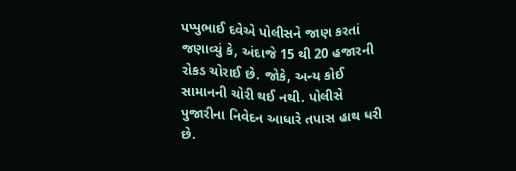પપ્પુભાઈ દવેએ પોલીસને જાણ કરતાં જણાવ્યું કે, અંદાજે 15 થી 20 હજારની રોકડ ચોરાઈ છે. જોકે, અન્ય કોઈ સામાનની ચોરી થઈ નથી. પોલીસે પુજારીના નિવેદન આધારે તપાસ હાથ ધરી છે.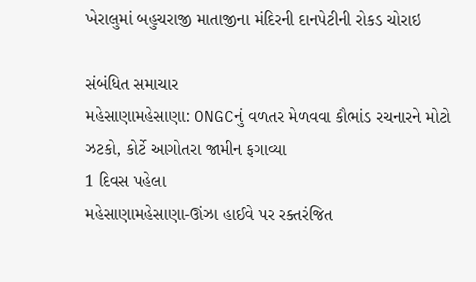ખેરાલુમાં બહુચરાજી માતાજીના મંદિરની દાનપેટીની રોકડ ચોરાઇ

સંબંધિત સમાચાર
મહેસાણામહેસાણા: ONGCનું વળતર મેળવવા કૌભાંડ રચનારને મોટો ઝટકો, કોર્ટે આગોતરા જામીન ફગાવ્યા
1 દિવસ પહેલા
મહેસાણામહેસાણા-ઊંઝા હાઈવે પર રક્તરંજિત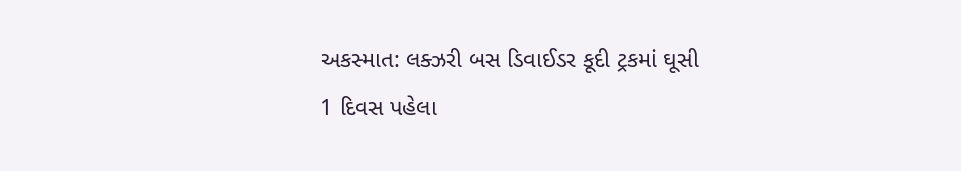અકસ્માત: લક્ઝરી બસ ડિવાઈડર કૂદી ટ્રકમાં ઘૂસી
1 દિવસ પહેલા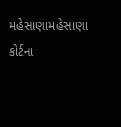મહેસાણામહેસાણા કોર્ટના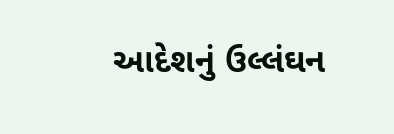આદેશનું ઉલ્લંઘન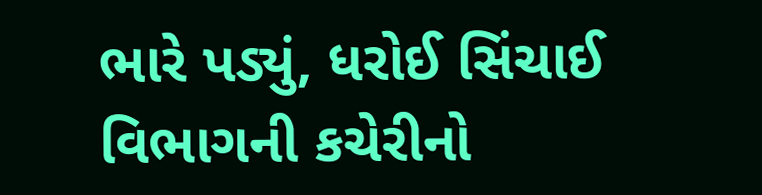ભારે પડ્યું, ધરોઈ સિંચાઈ વિભાગની કચેરીનો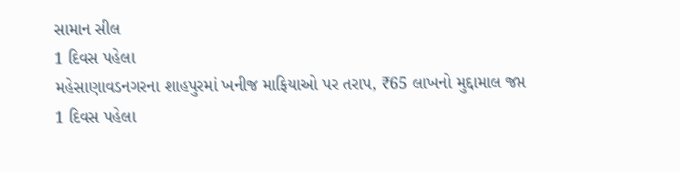સામાન સીલ
1 દિવસ પહેલા
મહેસાણાવડનગરના શાહપુરમાં ખનીજ માફિયાઓ પર તરાપ, ₹65 લાખનો મુદ્દામાલ જપ્ત
1 દિવસ પહેલા